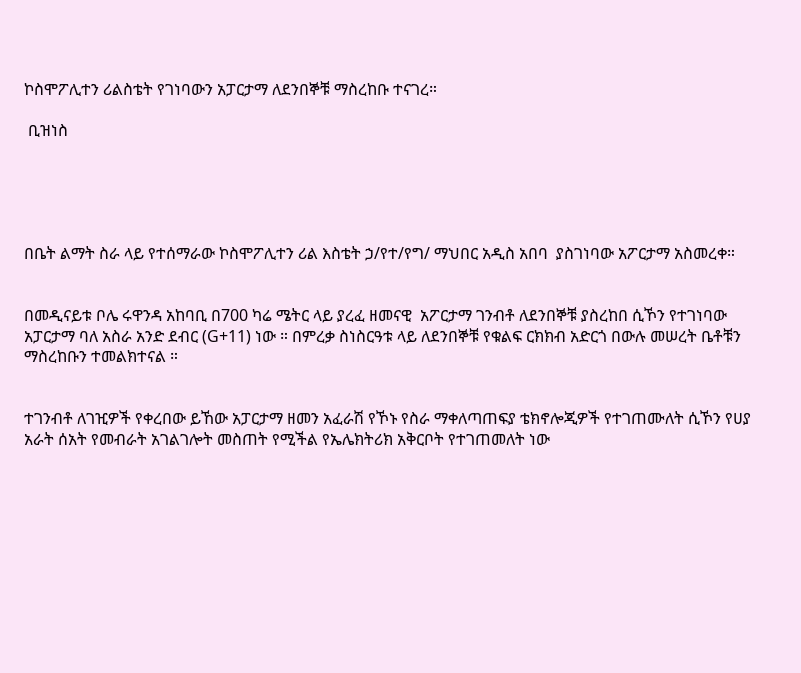ኮስሞፖሊተን ሪልስቴት የገነባውን አፓርታማ ለደንበኞቹ ማስረከቡ ተናገረ።

 ቢዝነስ





በቤት ልማት ስራ ላይ የተሰማራው ኮስሞፖሊተን ሪል እስቴት ኃ/የተ/የግ/ ማህበር አዲስ አበባ  ያስገነባው አፖርታማ አስመረቀ።


በመዲናይቱ ቦሌ ሩዋንዳ አከባቢ በ700 ካሬ ሜትር ላይ ያረፈ ዘመናዊ  አፖርታማ ገንብቶ ለደንበኞቹ ያስረከበ ሲኾን የተገነባው አፓርታማ ባለ አስራ አንድ ደብር (G+11) ነው ። በምረቃ ስነስርዓቱ ላይ ለደንበኞቹ የቁልፍ ርክክብ አድርጎ በውሉ መሠረት ቤቶቹን ማስረከቡን ተመልክተናል ።


ተገንብቶ ለገዢዎች የቀረበው ይኸው አፓርታማ ዘመን አፈራሽ የኾኑ የስራ ማቀለጣጠፍያ ቴክኖሎጂዎች የተገጠሙለት ሲኾን የሀያ አራት ሰአት የመብራት አገልገሎት መስጠት የሚችል የኤሌክትሪክ አቅርቦት የተገጠመለት ነው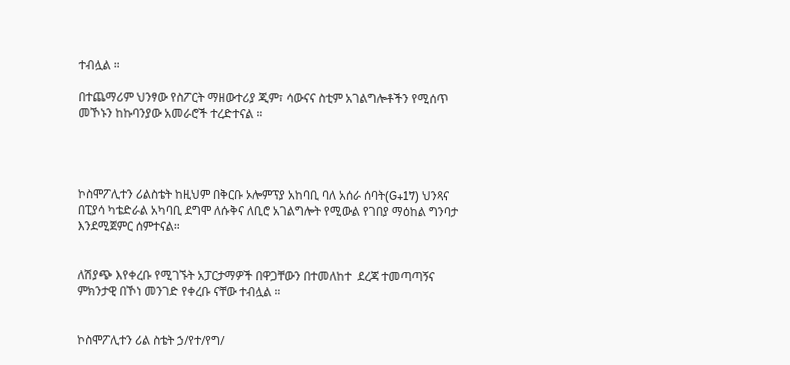ተብሏል ።

በተጨማሪም ህንፃው የስፖርት ማዘውተሪያ ጂም፣ ሳውናና ስቲም አገልግሎቶችን የሚሰጥ መኾኑን ከኩባንያው አመራሮች ተረድተናል ።




ኮስሞፖሊተን ሪልስቴት ከዚህም በቅርቡ ኦሎምፕያ አከባቢ ባለ አሰራ ሰባት(G+17) ህንጻና  በፒያሳ ካቴድራል አካባቢ ደግሞ ለሱቅና ለቢሮ አገልግሎት የሚውል የገበያ ማዕከል ግንባታ እንደሚጀምር ሰምተናል።


ለሽያጭ እየቀረቡ የሚገኙት አፓርታማዎች በዋጋቸውን በተመለከተ  ደረጃ ተመጣጣኝና ምክንታዊ በኾነ መንገድ የቀረቡ ናቸው ተብሏል ።


ኮስሞፖሊተን ሪል ስቴት ኃ/የተ/የግ/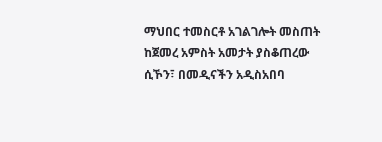ማህበር ተመስርቶ አገልገሎት መስጠት ከጀመረ አምስት አመታት ያስቆጠረው ሲኾን፣ በመዲናችን አዲስአበባ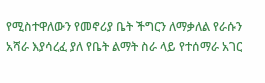የሚስተዋለውን የመኖሪያ ቤት ችግርን ለማቃለል የራሱን አሻራ እያሳረፈ ያለ የቤት ልማት ስራ ላይ የተሰማራ አገር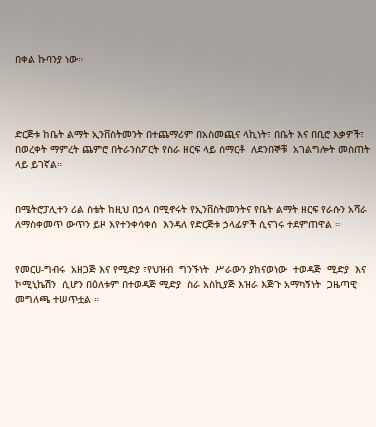በቀል ኩባንያ ነው።




ድርጅቱ ከቤት ልማት ኢንቨስትመንት በተጨማሪም በአስመጪና ላኪነት፣ በቤት እና በቢሮ እቃዎች፣ በወረቀት ማምረት ጨምሮ በትራንስፖርት የስራ ዘርፍ ላይ ሰማርቶ  ለደንበኞቹ  አገልግሎት መስጠት ላይ ይገኛል።


በሜትሮፓሊተን ሪል ስቴት ከዚህ በኃላ በሚኖሩት የኢንቨስትመንትና የቤት ልማት ዘርፍ የራሱን አሻራ ለማስቀመጥ ውጥን ይዞ እየተንቀሳቀሰ  እንዳለ የድርጅቱ ኃላፊዎች ሲናገሩ ተደምጠዋል ።


የመርሀ-ግብሩ  አዘጋጅ እና የሚድያ ፣የህዝብ  ግንኙነት  ሥራውን ያከናወነው  ተወዳጅ  ሚድያ  እና ኮሚኒኬሽን  ሲሆን በዕለቱም በተወዳጅ ሚድያ  ስራ አስኪያጅ እዝራ እጅጉ አማካኝነት  ጋዜጣዊ  መግለጫ ተሠጥቷል ።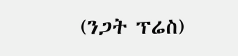(ንጋት ፕሬስ)